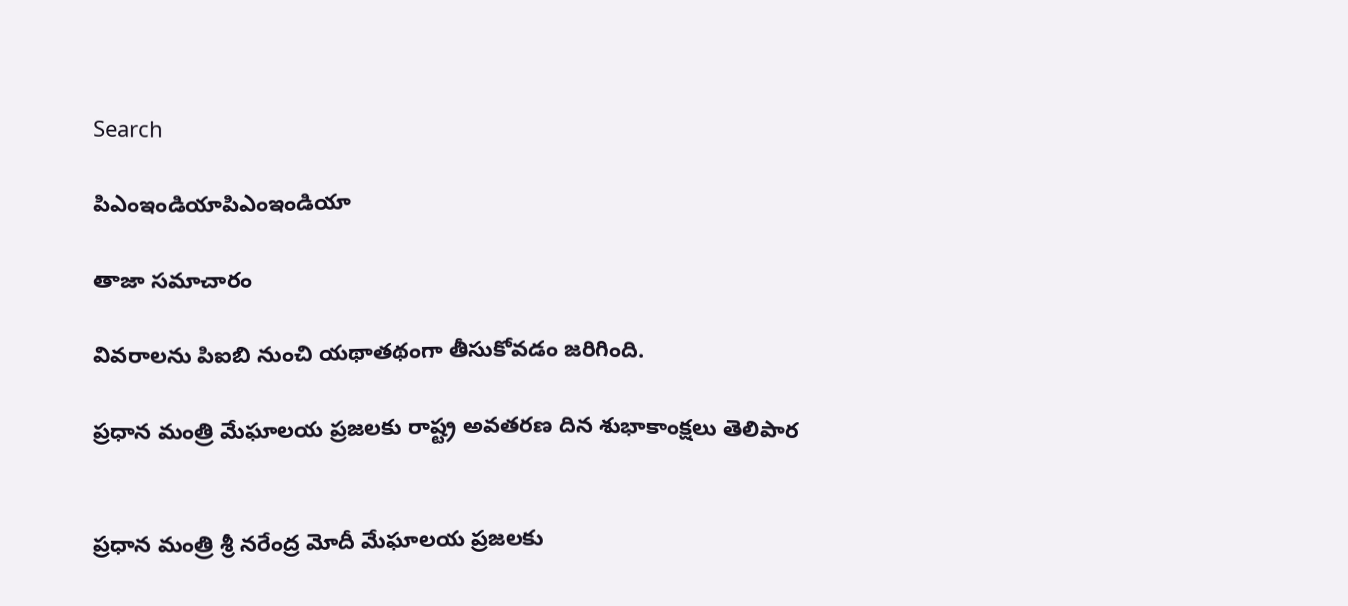Search

పిఎంఇండియాపిఎంఇండియా

తాజా స‌మాచారం

వివరాలను పిఐబి నుంచి యథాతథంగా తీసుకోవడం జరిగింది.

ప్ర‌ధాన మంత్రి మేఘాలయ ప్రజలకు రాష్ట్ర అవతరణ దిన శుభాకాంక్షలు తెలిపార


ప్ర‌ధాన మంత్రి శ్రీ న‌రేంద్ర మోదీ మేఘాలయ ప్రజలకు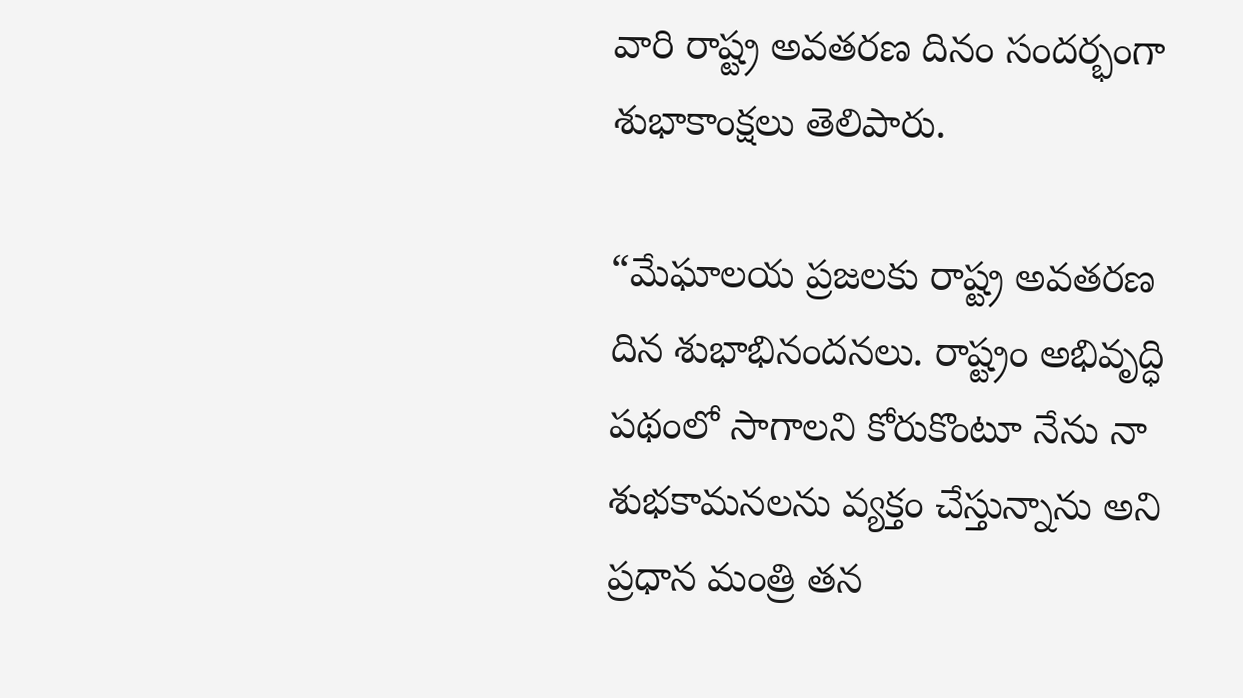వారి రాష్ట్ర అవతరణ దినం సందర్భంగా శుభాకాంక్షలు తెలిపారు.

“మేఘాలయ ప్రజలకు రాష్ట్ర అవతరణ దిన శుభాభినందనలు. రాష్ట్రం అభివృద్ధి పథంలో సాగాలని కోరుకొంటూ నేను నా శుభకామనలను వ్యక్తం చేస్తున్నాను అని ప్రధాన మంత్రి తన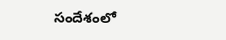సందేశంలో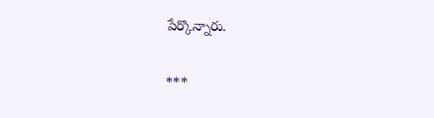పేర్కొన్నారు.

***